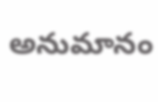అనుమానం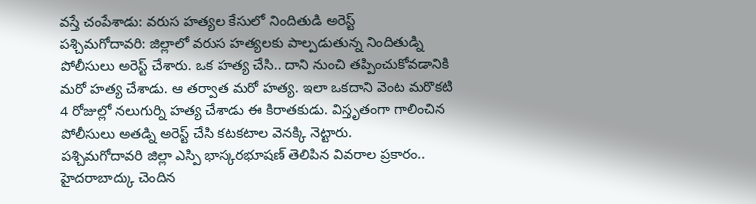వస్తే చంపేశాడు: వరుస హత్యల కేసులో నిందితుడి అరెస్ట్
పశ్చిమగోదావరి: జిల్లాలో వరుస హత్యలకు పాల్పడుతున్న నిందితుడ్ని పోలీసులు అరెస్ట్ చేశారు. ఒక హత్య చేసి.. దాని నుంచి తప్పించుకోవడానికి మరో హత్య చేశాడు. ఆ తర్వాత మరో హత్య. ఇలా ఒకదాని వెంట మరొకటి 4 రోజుల్లో నలుగుర్ని హత్య చేశాడు ఈ కిరాతకుడు. విస్తృతంగా గాలించిన పోలీసులు అతడ్ని అరెస్ట్ చేసి కటకటాల వెనక్కి నెట్టారు.
పశ్చిమగోదావరి జిల్లా ఎస్పి భాస్కరభూషణ్ తెలిపిన వివరాల ప్రకారం.. హైదరాబాద్కు చెందిన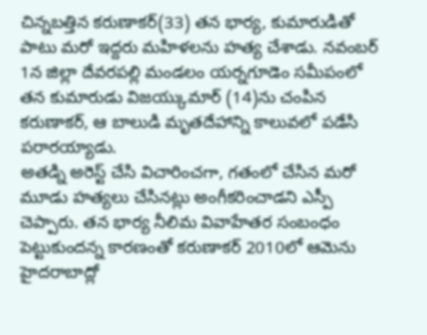చిన్నబత్తిన కరుణాకర్(33) తన భార్య, కుమారుడితో పాటు మరో ఇద్దరు మహిళలను హత్య చేశాడు. నవంబర్ 1న జిల్లా దేవరపల్లి మండలం యర్నగూడెం సమీపంలో తన కుమారుడు విజయ్కుమార్ (14)ను చంపిన కరుణాకర్, ఆ బాలుడి మృతదేహాన్ని కాలువలో పడేసి పరారయ్యాడు.
అతడ్ని అరెస్ట్ చేసి విచారించగా, గతంలో చేసిన మరో మూడు హత్యలు చేసినట్లు అంగీకరించాడని ఎస్పీ చెప్పారు. తన భార్య నీలిమ వివాహేతర సంబంధం పెట్టుకుందన్న కారణంతో కరుణాకర్ 2010లో ఆమెను హైదరాబాద్లో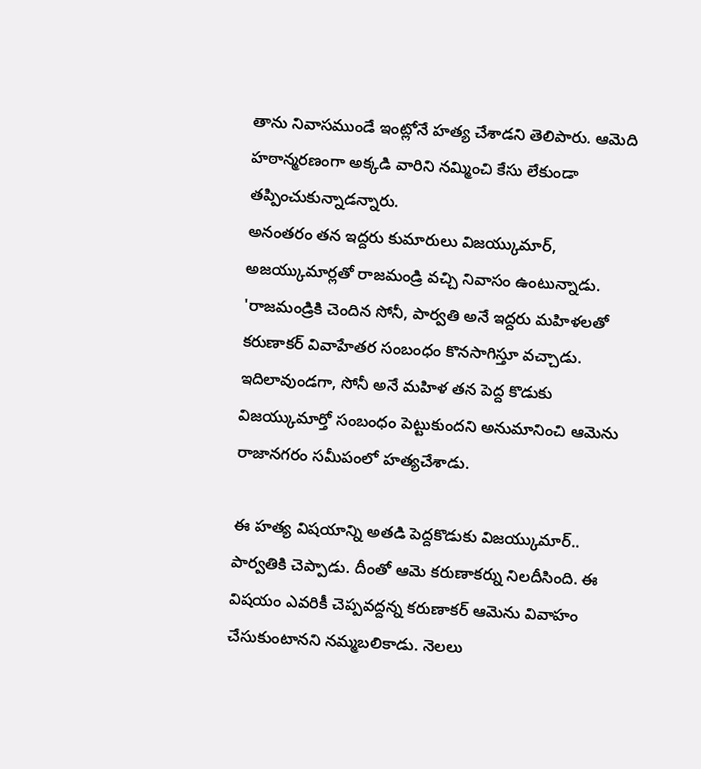తాను నివాసముండే ఇంట్లోనే హత్య చేశాడని తెలిపారు. ఆమెది హఠాన్మరణంగా అక్కడి వారిని నమ్మించి కేసు లేకుండా తప్పించుకున్నాడన్నారు.
అనంతరం తన ఇద్దరు కుమారులు విజయ్కుమార్, అజయ్కుమార్లతో రాజమండ్రి వచ్చి నివాసం ఉంటున్నాడు. 'రాజమండ్రికి చెందిన సోనీ, పార్వతి అనే ఇద్దరు మహిళలతో కరుణాకర్ వివాహేతర సంబంధం కొనసాగిస్తూ వచ్చాడు. ఇదిలావుండగా, సోనీ అనే మహిళ తన పెద్ద కొడుకు విజయ్కుమార్తో సంబంధం పెట్టుకుందని అనుమానించి ఆమెను రాజానగరం సమీపంలో హత్యచేశాడు.

ఈ హత్య విషయాన్ని అతడి పెద్దకొడుకు విజయ్కుమార్.. పార్వతికి చెప్పాడు. దీంతో ఆమె కరుణాకర్ను నిలదీసింది. ఈ విషయం ఎవరికీ చెప్పవద్దన్న కరుణాకర్ ఆమెను వివాహం చేసుకుంటానని నమ్మబలికాడు. నెలలు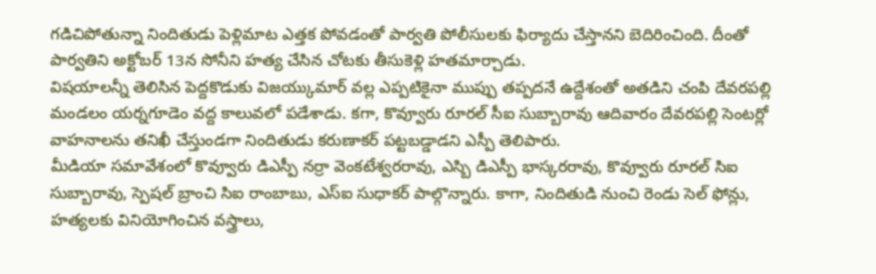గడిచిపోతున్నా నిందితుడు పెళ్లిమాట ఎత్తక పోవడంతో పార్వతి పోలీసులకు ఫిర్యాదు చేస్తానని బెదిరించింది. దీంతో పార్వతిని అక్టోబర్ 13న సోనీని హత్య చేసిన చోటకు తీసుకెళ్లి హతమార్చాడు.
విషయాలన్నీ తెలిసిన పెద్దకొడుకు విజయ్కుమార్ వల్ల ఎప్పటికైనా ముప్పు తప్పదనే ఉద్దేశంతో అతడిని చంపి దేవరపల్లి మండలం యర్నగూడెం వద్ద కాలువలో పడేశాడు. కగా, కొవ్వూరు రూరల్ సీఐ సుబ్బారావు ఆదివారం దేవరపల్లి సెంటర్లో వాహనాలను తనిఖీ చేస్తుండగా నిందితుడు కరుణాకర్ పట్టబడ్డాడని ఎస్పీ తెలిపారు.
మీడియా సమావేశంలో కొవ్వూరు డిఎస్పీ నర్రా వెంకటేశ్వరరావు, ఎస్బి డిఎస్పీ భాస్కరరావు, కొవ్వూరు రూరల్ సిఐ సుబ్బారావు, స్పెషల్ బ్రాంచి సిఐ రాంబాబు, ఎస్ఐ సుధాకర్ పాల్గొన్నారు. కాగా, నిందితుడి నుంచి రెండు సెల్ ఫోన్లు, హత్యలకు వినియోగించిన వస్త్రాలు,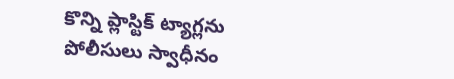కొన్ని ప్లాస్టిక్ ట్యాగ్లను పోలీసులు స్వాధీనం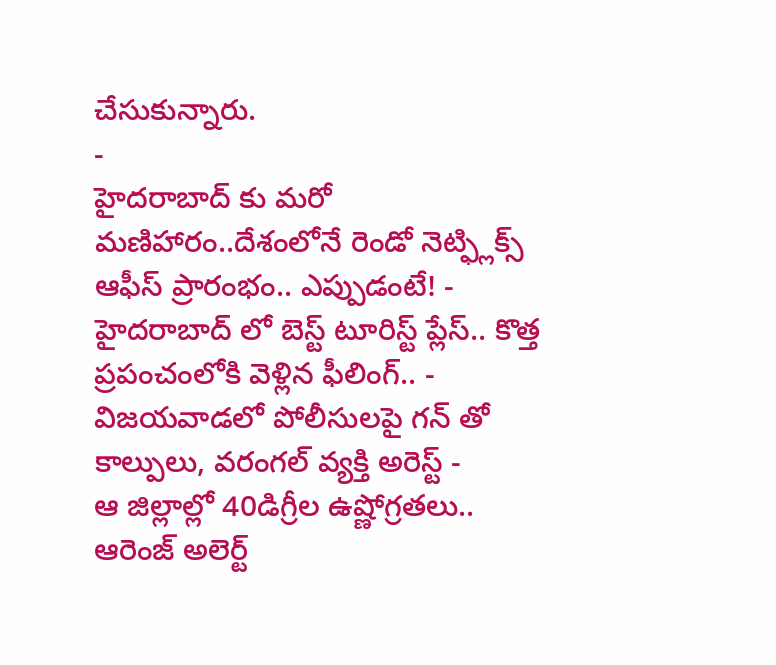చేసుకున్నారు.
-
హైదరాబాద్ కు మరో మణిహారం..దేశంలోనే రెండో నెట్ఫ్లిక్స్ ఆఫీస్ ప్రారంభం.. ఎప్పుడంటే! -
హైదరాబాద్ లో బెస్ట్ టూరిస్ట్ ప్లేస్.. కొత్త ప్రపంచంలోకి వెళ్లిన ఫీలింగ్.. -
విజయవాడలో పోలీసులపై గన్ తో కాల్పులు, వరంగల్ వ్యక్తి అరెస్ట్ -
ఆ జిల్లాల్లో 40డిగ్రీల ఉష్ణోగ్రతలు.. ఆరెంజ్ అలెర్ట్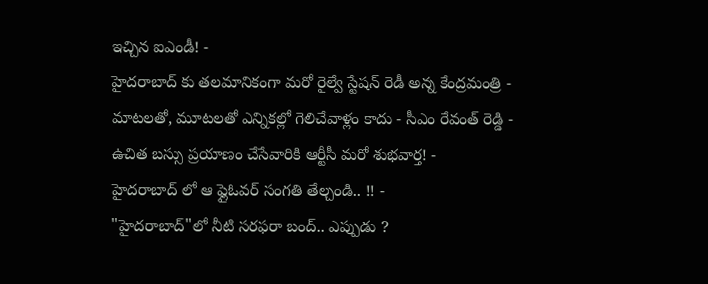ఇచ్చిన ఐఎండీ! -
హైదరాబాద్ కు తలమానికంగా మరో రైల్వే స్టేషన్ రెడీ అన్న కేంద్రమంత్రి -
మాటలతో, మూటలతో ఎన్నికల్లో గెలిచేవాళ్లం కాదు - సీఎం రేవంత్ రెడ్డి -
ఉచిత బస్సు ప్రయాణం చేసేవారికి ఆర్టీసీ మరో శుభవార్త! -
హైదరాబాద్ లో ఆ ఫ్లైఓవర్ సంగతి తేల్చండి.. !! -
"హైదరాబాద్"లో నీటి సరఫరా బంద్.. ఎప్పుడు ?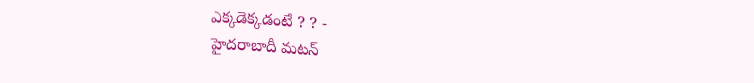ఎక్కడెక్కడంటే ? ? -
హైదరాబాదీ మటన్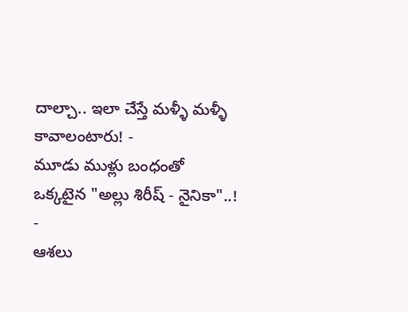దాల్చా.. ఇలా చేస్తే మళ్ళీ మళ్ళీ కావాలంటారు! -
మూడు ముళ్లు బంధంతో ఒక్కటైన "అల్లు శిరీష్ - నైనికా"..! -
ఆశలు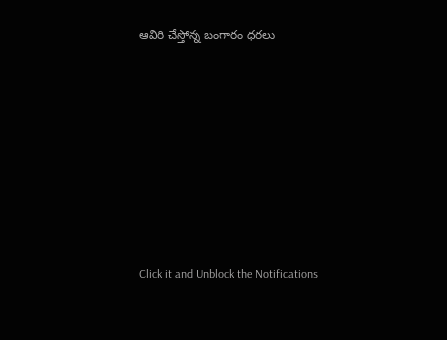ఆవిరి చేస్తోన్న బంగారం ధరలు












Click it and Unblock the Notifications